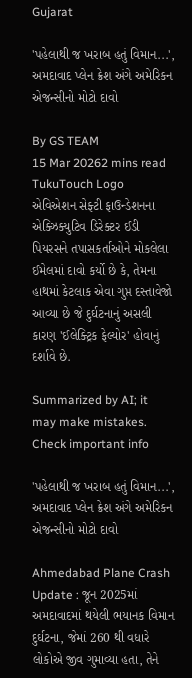Gujarat

'પહેલાથી જ ખરાબ હતું વિમાન...', અમદાવાદ પ્લેન ક્રેશ અંગે અમેરિકન એજન્સીનો મોટો દાવો

By GS TEAM
15 Mar 20262 mins read
TukuTouch Logo
એવિએશન સેફ્ટી ફાઉન્ડેશનના એક્ઝિક્યુટિવ ડિરેક્ટર ઈડી પિયરસને તપાસકર્તાઓને મોકલેલા ઈમેલમાં દાવો કર્યો છે કે, તેમના હાથમાં કેટલાક એવા ગુપ્ત દસ્તાવેજો આવ્યા છે જે દુર્ઘટનાનું અસલી કારણ 'ઈલેક્ટ્રિક ફેલ્યોર' હોવાનું દર્શાવે છે.

Summarized by AI; it may make mistakes. Check important info

'પહેલાથી જ ખરાબ હતું વિમાન...', અમદાવાદ પ્લેન ક્રેશ અંગે અમેરિકન એજન્સીનો મોટો દાવો

Ahmedabad Plane Crash Update : જૂન 2025માં અમદાવાદમાં થયેલી ભયાનક વિમાન દુર્ઘટના, જેમાં 260 થી વધારે લોકોએ જીવ ગુમાવ્યા હતા, તેને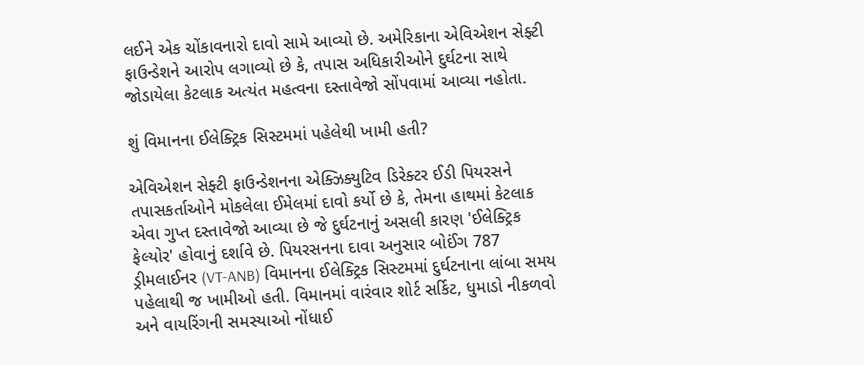લઈને એક ચોંકાવનારો દાવો સામે આવ્યો છે. અમેરિકાના એવિએશન સેફ્ટી ફાઉન્ડેશને આરોપ લગાવ્યો છે કે, તપાસ અધિકારીઓને દુર્ઘટના સાથે જોડાયેલા કેટલાક અત્યંત મહત્વના દસ્તાવેજો સોંપવામાં આવ્યા નહોતા.

શું વિમાનના ઈલેક્ટ્રિક સિસ્ટમમાં પહેલેથી ખામી હતી?

એવિએશન સેફ્ટી ફાઉન્ડેશનના એક્ઝિક્યુટિવ ડિરેક્ટર ઈડી પિયરસને તપાસકર્તાઓને મોકલેલા ઈમેલમાં દાવો કર્યો છે કે, તેમના હાથમાં કેટલાક એવા ગુપ્ત દસ્તાવેજો આવ્યા છે જે દુર્ઘટનાનું અસલી કારણ 'ઈલેક્ટ્રિક ફેલ્યોર' હોવાનું દર્શાવે છે. પિયરસનના દાવા અનુસાર બોઈંગ 787 ડ્રીમલાઈનર (VT-ANB) વિમાનના ઈલેક્ટ્રિક સિસ્ટમમાં દુર્ઘટનાના લાંબા સમય પહેલાથી જ ખામીઓ હતી. વિમાનમાં વારંવાર શોર્ટ સર્કિટ, ધુમાડો નીકળવો અને વાયરિંગની સમસ્યાઓ નોંધાઈ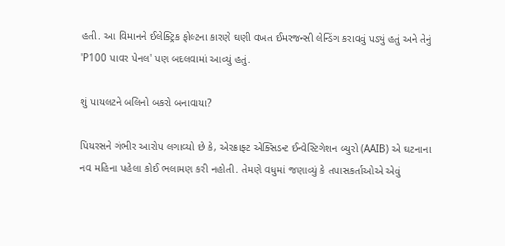હતી. આ વિમાનને ઈલેક્ટ્રિક ફોલ્ટના કારણે ઘણી વખત ઈમરજન્સી લેન્ડિંગ કરાવવું પડ્યું હતું અને તેનું 'P100 પાવર પેનલ' પણ બદલવામાં આવ્યું હતું.

શું પાયલટને બલિનો બકરો બનાવાયા?

પિયરસને ગંભીર આરોપ લગાવ્યો છે કે, એરક્રાફ્ટ એક્સિડન્ટ ઈન્વેસ્ટિગેશન બ્યુરો (AAIB) એ ઘટનાના નવ મહિના પહેલા કોઈ ભલામણ કરી નહોતી. તેમણે વધુમાં જણાવ્યું કે તપાસકર્તાઓએ એવું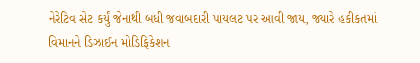નેરેટિવ સેટ કર્યું જેનાથી બધી જવાબદારી પાયલટ પર આવી જાય, જ્યારે હકીકતમાં વિમાનને ડિઝાઈન મોડિફિકેશન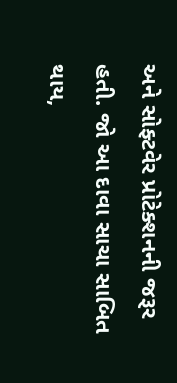અને સોફ્ટવેર પ્રોટેક્શનની જરૂર હતી. જો આ દાવા સાચા સાબિત થાય,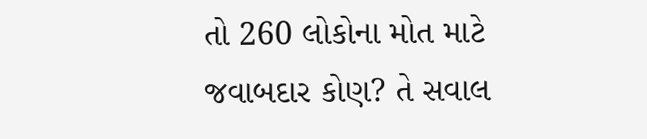તો 260 લોકોના મોત માટે જવાબદાર કોણ? તે સવાલ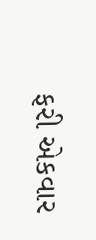ફરી એકવાર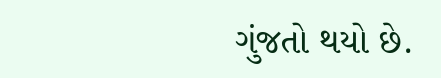ગુંજતો થયો છે.